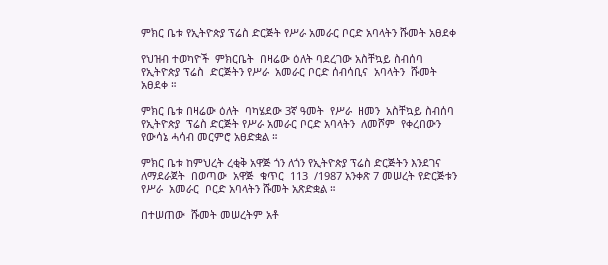ምክር ቤቱ የኢትዮጵያ ፕሬስ ድርጅት የሥራ አመራር ቦርድ አባላትን ሹመት አፀደቀ

የህዝብ ተወካዮች  ምክርቤት  በዛሬው ዕለት ባደረገው አስቸኳይ ስብሰባ የኢትዮጵያ ፕሬስ  ድርጅትን የሥራ  አመራር ቦርድ ሰብሳቢና  አባላትን  ሹመት አፀደቀ ።

ምክር ቤቱ በዛሬው ዕለት  ባካሄደው 3ኛ ዓመት  የሥራ  ዘመን  አስቸኳይ ስብሰባ  የኢትዮጵያ  ፕሬስ ድርጅት የሥራ አመራር ቦርድ አባላትን  ለመሾም  የቀረበውን  የውሳኔ ሓሳብ መርምሮ አፀድቋል ።

ምክር ቤቱ ከምህረት ረቂቅ አዋጅ ጎን ለጎን የኢትዮጵያ ፕሬስ ድርጅትን እንደገና  ለማደራጀት  በወጣው  አዋጅ  ቁጥር  113  /1987 አንቀጽ 7 መሠረት የድርጅቱን የሥራ  አመራር  ቦርድ አባላትን ሹመት አጽድቋል ።

በተሠጠው  ሹመት መሠረትም አቶ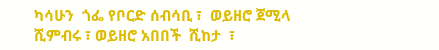ካሳሁን  ጎፌ የቦርድ ሰብሳቢ ፣  ወይዘሮ ጀሚላ ሺምብሩ ፣ ወይዘሮ አበበች  ሺከታ  ፣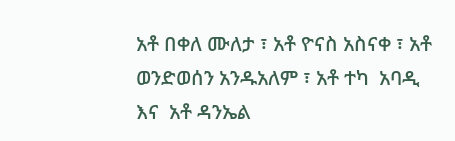አቶ በቀለ ሙለታ ፣ አቶ ዮናስ አስናቀ ፣ አቶ ወንድወሰን አንዱአለም ፣ አቶ ተካ  አባዲ እና  አቶ ዳንኤል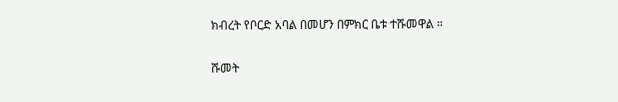ክብረት የቦርድ አባል በመሆን በምክር ቤቱ ተሹመዋል ።

ሹመት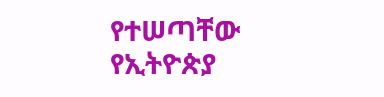የተሠጣቸው  የኢትዮጵያ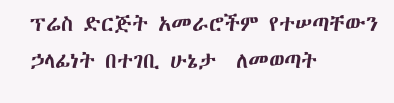ፕሬስ ድርጅት አመራሮችም የተሠጣቸውን ኃላፊነት በተገቢ ሁኔታ  ለመወጣት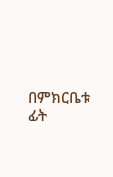በምክርቤቱ ፊት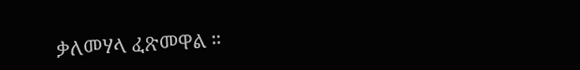ቃለመሃላ ፈጽመዋል ።